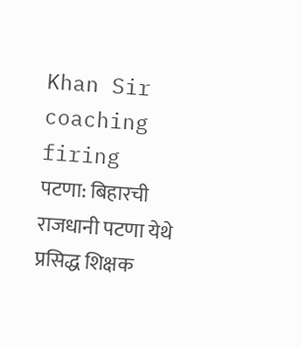Khan Sir coaching firing
पटणा: बिहारची राजधानी पटणा येथे प्रसिद्ध शिक्षक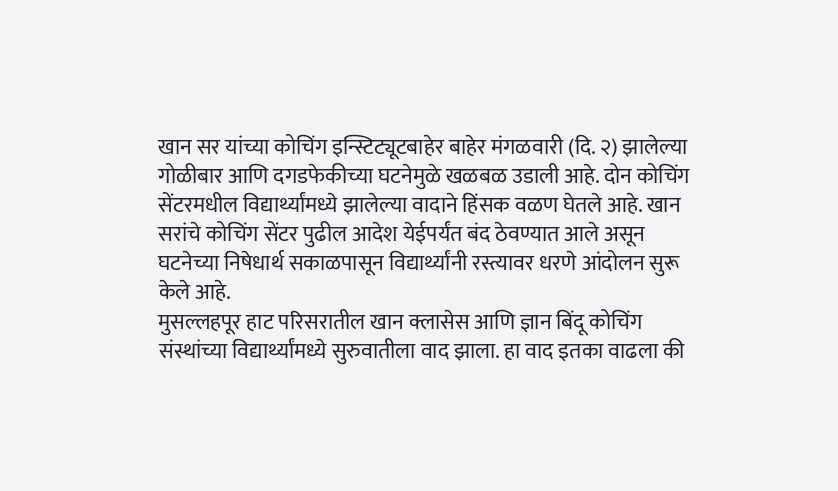खान सर यांच्या कोचिंग इन्स्टिट्यूटबाहेर बाहेर मंगळवारी (दि. २) झालेल्या गोळीबार आणि दगडफेकीच्या घटनेमुळे खळबळ उडाली आहे. दोन कोचिंग सेंटरमधील विद्यार्थ्यांमध्ये झालेल्या वादाने हिंसक वळण घेतले आहे. खान सरांचे कोचिंग सेंटर पुढील आदेश येईपर्यंत बंद ठेवण्यात आले असून घटनेच्या निषेधार्थ सकाळपासून विद्यार्थ्यांनी रस्त्यावर धरणे आंदोलन सुरू केले आहे.
मुसल्लहपूर हाट परिसरातील खान क्लासेस आणि ज्ञान बिंदू कोचिंग संस्थांच्या विद्यार्थ्यांमध्ये सुरुवातीला वाद झाला. हा वाद इतका वाढला की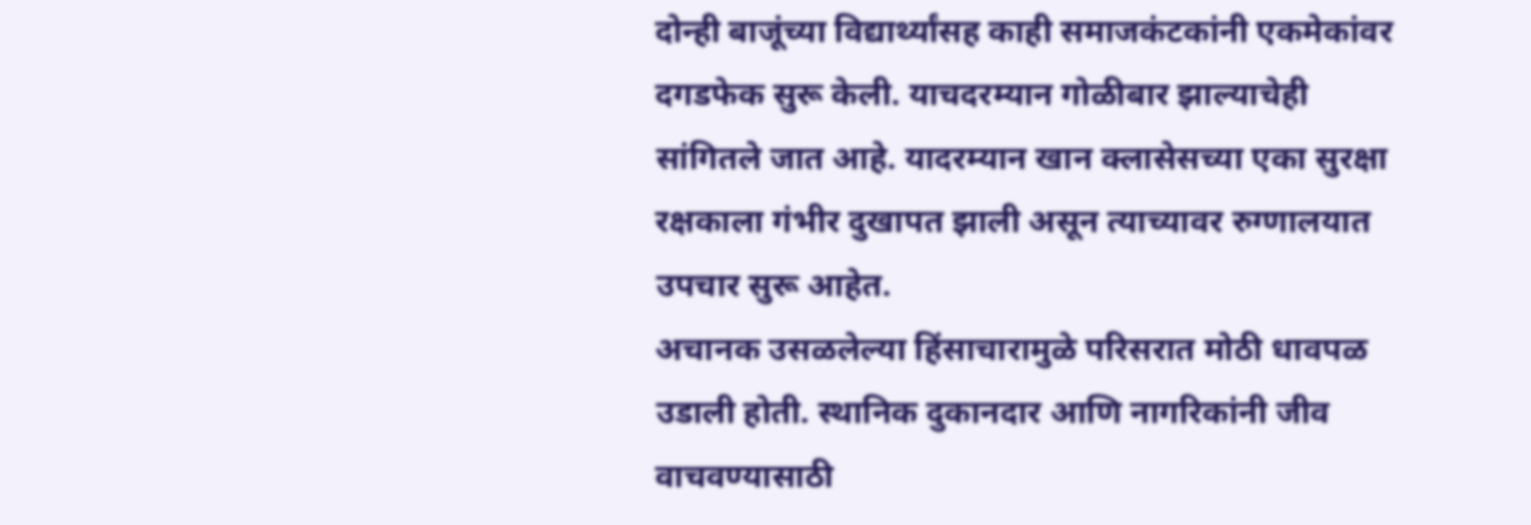दोन्ही बाजूंच्या विद्यार्थ्यांसह काही समाजकंटकांनी एकमेकांवर दगडफेक सुरू केली. याचदरम्यान गोळीबार झाल्याचेही सांगितले जात आहे. यादरम्यान खान क्लासेसच्या एका सुरक्षा रक्षकाला गंभीर दुखापत झाली असून त्याच्यावर रुग्णालयात उपचार सुरू आहेत.
अचानक उसळलेल्या हिंसाचारामुळे परिसरात मोठी धावपळ उडाली होती. स्थानिक दुकानदार आणि नागरिकांनी जीव वाचवण्यासाठी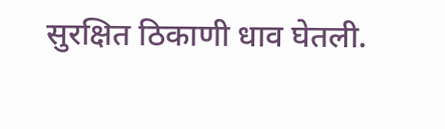सुरक्षित ठिकाणी धाव घेतली.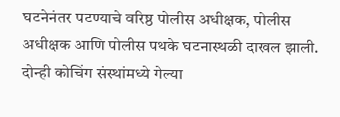घटनेनंतर पटण्याचे वरिष्ठ पोलीस अधीक्षक, पोलीस अधीक्षक आणि पोलीस पथके घटनास्थळी दाखल झाली. दोन्ही कोचिंग संस्थांमध्ये गेल्या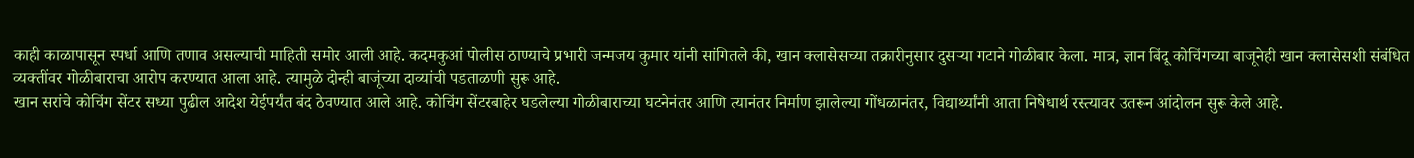काही काळापासून स्पर्धा आणि तणाव असल्याची माहिती समोर आली आहे. कदमकुआं पोलीस ठाण्याचे प्रभारी जन्मजय कुमार यांनी सांगितले की, खान क्लासेसच्या तक्रारीनुसार दुसऱ्या गटाने गोळीबार केला. मात्र, ज्ञान बिंदू कोचिंगच्या बाजूनेही खान क्लासेसशी संबंधित व्यक्तींवर गोळीबाराचा आरोप करण्यात आला आहे. त्यामुळे दोन्ही बाजूंच्या दाव्यांची पडताळणी सुरू आहे.
खान सरांचे कोचिंग सेंटर सध्या पुढील आदेश येईपर्यंत बंद ठेवण्यात आले आहे. कोचिंग सेंटरबाहेर घडलेल्या गोळीबाराच्या घटनेनंतर आणि त्यानंतर निर्माण झालेल्या गोंधळानंतर, विद्यार्थ्यांनी आता निषेधार्थ रस्त्यावर उतरून आंदोलन सुरू केले आहे.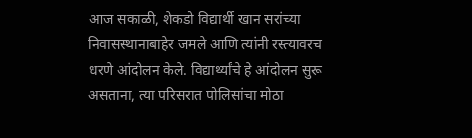आज सकाळी, शेकडो विद्यार्थी खान सरांच्या निवासस्थानाबाहेर जमले आणि त्यांनी रस्त्यावरच धरणे आंदोलन केले. विद्यार्थ्यांचे हे आंदोलन सुरू असताना, त्या परिसरात पोलिसांचा मोठा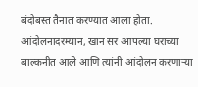बंदोबस्त तैनात करण्यात आला होता. आंदोलनादरम्यान, खान सर आपल्या घराच्या बाल्कनीत आले आणि त्यांनी आंदोलन करणाऱ्या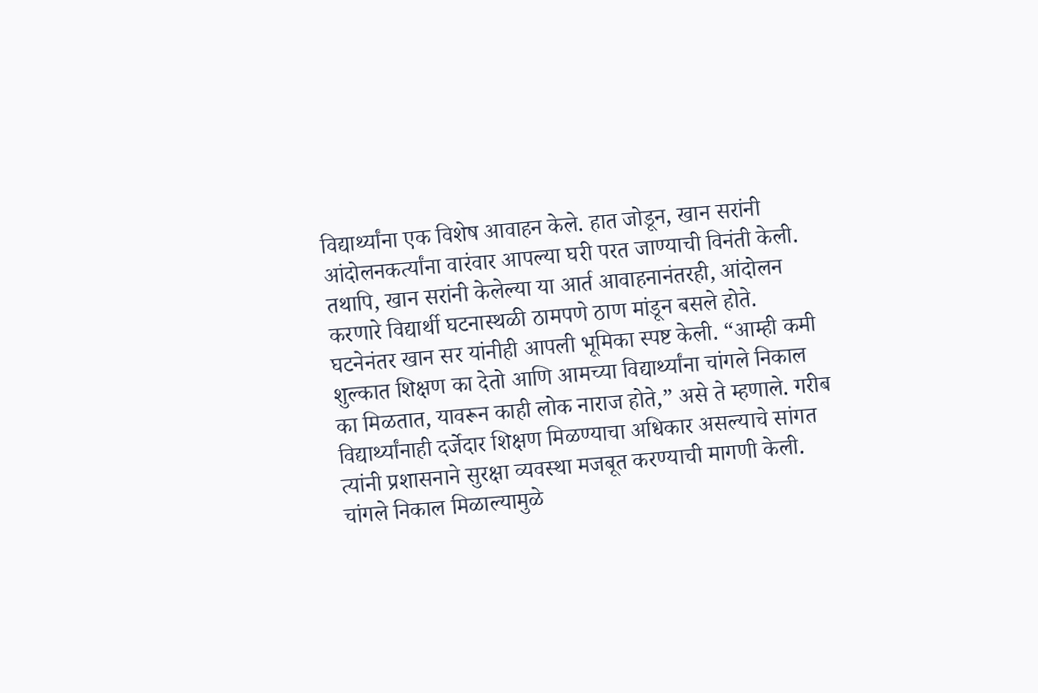विद्यार्थ्यांना एक विशेष आवाहन केले. हात जोडून, खान सरांनी आंदोलनकर्त्यांना वारंवार आपल्या घरी परत जाण्याची विनंती केली. तथापि, खान सरांनी केलेल्या या आर्त आवाहनानंतरही, आंदोलन करणारे विद्यार्थी घटनास्थळी ठामपणे ठाण मांडून बसले होते.
घटनेनंतर खान सर यांनीही आपली भूमिका स्पष्ट केली. “आम्ही कमी शुल्कात शिक्षण का देतो आणि आमच्या विद्यार्थ्यांना चांगले निकाल का मिळतात, यावरून काही लोक नाराज होते,” असे ते म्हणाले. गरीब विद्यार्थ्यांनाही दर्जेदार शिक्षण मिळण्याचा अधिकार असल्याचे सांगत त्यांनी प्रशासनाने सुरक्षा व्यवस्था मजबूत करण्याची मागणी केली. चांगले निकाल मिळाल्यामुळे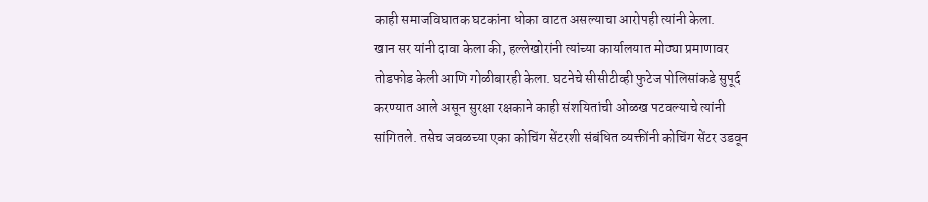काही समाजविघातक घटकांना धोका वाटत असल्याचा आरोपही त्यांनी केला.
खान सर यांनी दावा केला की, हल्लेखोरांनी त्यांच्या कार्यालयात मोठ्या प्रमाणावर तोडफोड केली आणि गोळीबारही केला. घटनेचे सीसीटीव्ही फुटेज पोलिसांकडे सुपूर्द करण्यात आले असून सुरक्षा रक्षकाने काही संशयितांची ओळख पटवल्याचे त्यांनी सांगितले. तसेच जवळच्या एका कोचिंग सेंटरशी संबंधित व्यक्तींनी कोचिंग सेंटर उडवून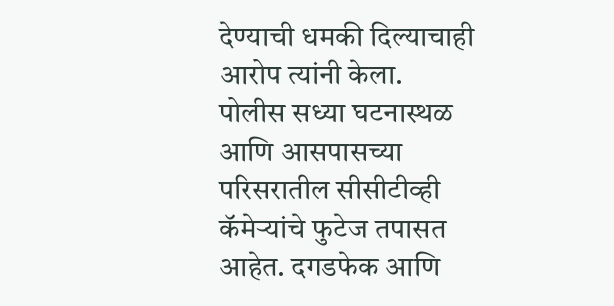देण्याची धमकी दिल्याचाही आरोप त्यांनी केला.
पोलीस सध्या घटनास्थळ आणि आसपासच्या परिसरातील सीसीटीव्ही कॅमेऱ्यांचे फुटेज तपासत आहेत. दगडफेक आणि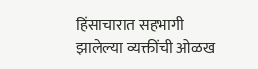हिंसाचारात सहभागी झालेल्या व्यक्तींची ओळख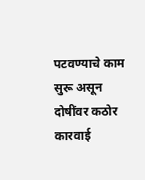पटवण्याचे काम सुरू असून दोषींवर कठोर कारवाई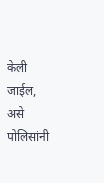केली जाईल, असे पोलिसांनी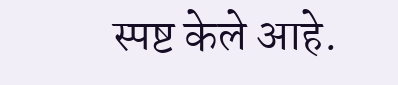स्पष्ट केले आहे.